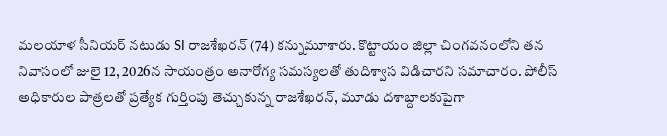మలయాళ సీనియర్ నటుడు SI రాజశేఖరన్ (74) కన్నుమూశారు. కొట్టాయం జిల్లా చింగవనంలోని తన నివాసంలో జులై 12, 2026న సాయంత్రం అనారోగ్య సమస్యలతో తుదిశ్వాస విడిచారని సమాచారం. పోలీస్ అధికారుల పాత్రలతో ప్రత్యేక గుర్తింపు తెచ్చుకున్న రాజశేఖరన్, మూడు దశాబ్దాలకుపైగా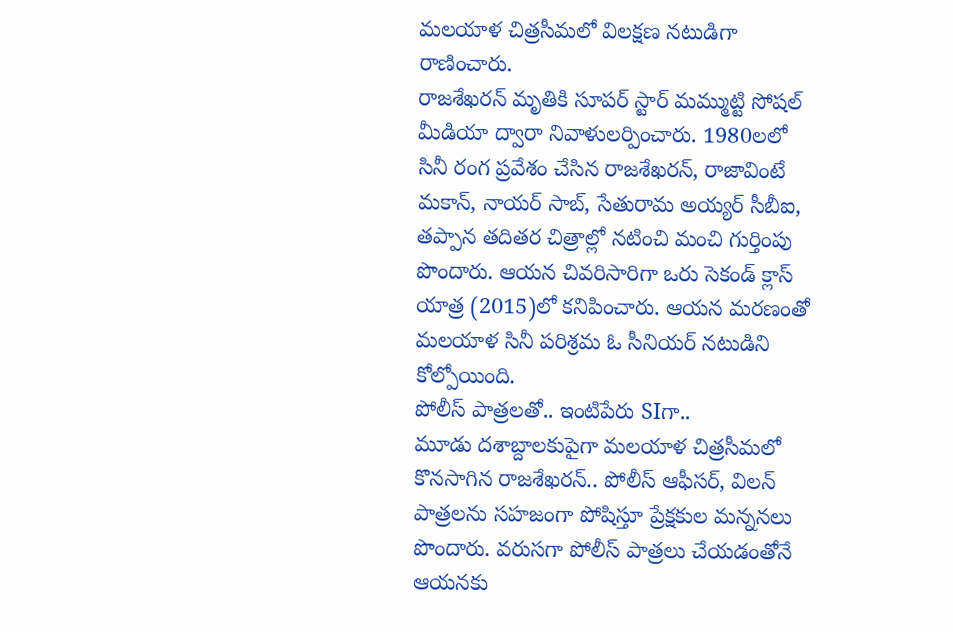మలయాళ చిత్రసీమలో విలక్షణ నటుడిగా రాణించారు.
రాజశేఖరన్ మృతికి సూపర్ స్టార్ మమ్ముట్టి సోషల్ మీడియా ద్వారా నివాళులర్పించారు. 1980లలో సినీ రంగ ప్రవేశం చేసిన రాజశేఖరన్, రాజావింటే మకాన్, నాయర్ సాబ్, సేతురామ అయ్యర్ సీబీఐ, తప్పాన తదితర చిత్రాల్లో నటించి మంచి గుర్తింపు పొందారు. ఆయన చివరిసారిగా ఒరు సెకండ్ క్లాస్ యాత్ర (2015)లో కనిపించారు. ఆయన మరణంతో మలయాళ సినీ పరిశ్రమ ఓ సీనియర్ నటుడిని కోల్పోయింది.
పోలీస్ పాత్రలతో.. ఇంటిపేరు SIగా..
మూడు దశాబ్దాలకుపైగా మలయాళ చిత్రసీమలో కొనసాగిన రాజశేఖరన్.. పోలీస్ ఆఫీసర్, విలన్ పాత్రలను సహజంగా పోషిస్తూ ప్రేక్షకుల మన్ననలు పొందారు. వరుసగా పోలీస్ పాత్రలు చేయడంతోనే ఆయనకు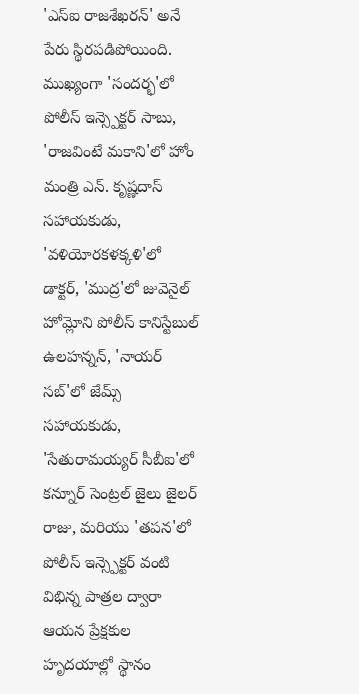'ఎస్ఐ రాజశేఖరన్' అనే పేరు స్థిరపడిపోయింది. ముఖ్యంగా 'సందర్భ'లో పోలీస్ ఇన్స్పెక్టర్ సాబు, 'రాజవింటే మకాని'లో హోం మంత్రి ఎన్. కృష్ణదాస్ సహాయకుడు, 'వళియోరకళక్కళి'లో డాక్టర్, 'ముద్ర'లో జువెనైల్ హోమ్లోని పోలీస్ కానిస్టేబుల్ ఉలహన్నన్, 'నాయర్ సబ్'లో జేమ్స్ సహాయకుడు, 'సేతురామయ్యర్ సీబీఐ'లో కన్నూర్ సెంట్రల్ జైలు జైలర్ రాజు, మరియు 'తపన'లో పోలీస్ ఇన్స్పెక్టర్ వంటి విభిన్న పాత్రల ద్వారా ఆయన ప్రేక్షకుల హృదయాల్లో స్థానం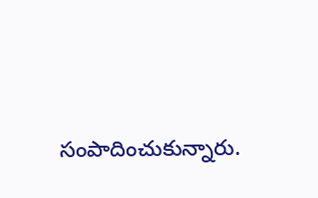సంపాదించుకున్నారు.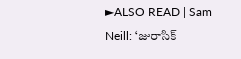►ALSO READ | Sam Neill: ‘జురాసిక్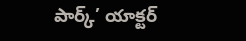పార్క్’ యాక్టర్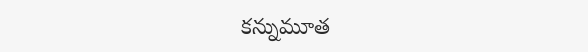కన్నుమూత